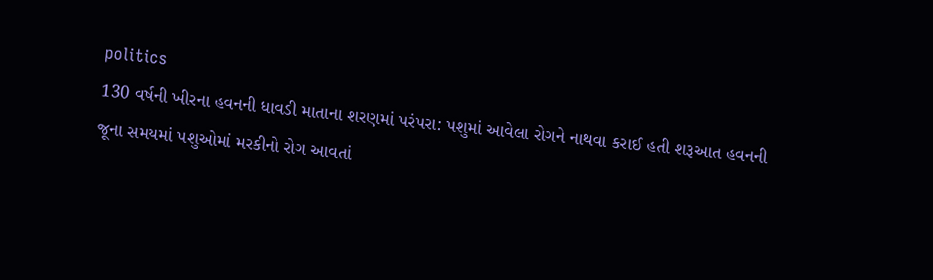politics
130 વર્ષની ખીરના હવનની ધાવડી માતાના શરણમાં પરંપરા: પશુમાં આવેલા રોગને નાથવા કરાઈ હતી શરૂઆત હવનની
જૂના સમયમાં પશુઓમાં મરકીનો રોગ આવતાં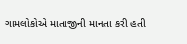ગામલોકોએ માતાજીની માનતા કરી હતી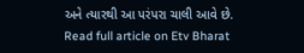અને ત્યારથી આ પરંપરા ચાલી આવે છે.
Read full article on Etv Bharat